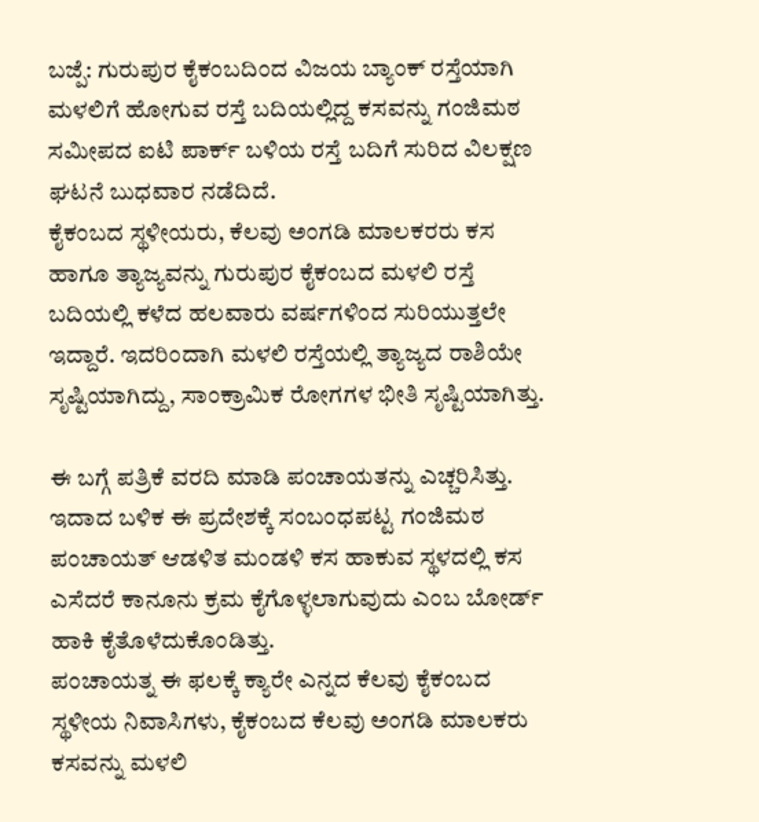ಬಜ್ಪೆ: ಗುರುಪುರ ಕೈಕಂಬದಿಂದ ವಿಜಯ ಬ್ಯಾಂಕ್ ರಸ್ತೆಯಾಗಿ ಮಳಲಿಗೆ ಹೋಗುವ ರಸ್ತೆ ಬದಿಯಲ್ಲಿದ್ದ ಕಸವನ್ನು ಗಂಜಿಮಠ ಸಮೀಪದ ಐಟಿ ಪಾರ್ಕ್ ಬಳಿಯ ರಸ್ತೆ ಬದಿಗೆ ಸುರಿದ ವಿಲಕ್ಷಣ ಘಟನೆ ಬುಧವಾರ ನಡೆದಿದೆ.
ಕೈಕಂಬದ ಸ್ಥಳೀಯರು, ಕೆಲವು ಅಂಗಡಿ ಮಾಲಕರರು ಕಸ ಹಾಗೂ ತ್ಯಾಜ್ಯವನ್ನು ಗುರುಪುರ ಕೈಕಂಬದ ಮಳಲಿ ರಸ್ತೆ ಬದಿಯಲ್ಲಿ ಕಳೆದ ಹಲವಾರು ವರ್ಷಗಳಿಂದ ಸುರಿಯುತ್ತಲೇ ಇದ್ದಾರೆ. ಇದರಿಂದಾಗಿ ಮಳಲಿ ರಸ್ತೆಯಲ್ಲಿ ತ್ಯಾಜ್ಯದ ರಾಶಿಯೇ ಸೃಷ್ಟಿಯಾಗಿದ್ದು, ಸಾಂಕ್ರಾಮಿಕ ರೋಗಗಳ ಭೀತಿ ಸೃಷ್ಟಿಯಾಗಿತ್ತು.

ಈ ಬಗ್ಗೆ ಪತ್ರಿಕೆ ವರದಿ ಮಾಡಿ ಪಂಚಾಯತನ್ನು ಎಚ್ಚರಿಸಿತ್ತು. ಇದಾದ ಬಳಿಕ ಈ ಪ್ರದೇಶಕ್ಕೆ ಸಂಬಂಧಪಟ್ಟ ಗಂಜಿಮಠ ಪಂಚಾಯತ್ ಆಡಳಿತ ಮಂಡಳಿ ಕಸ ಹಾಕುವ ಸ್ಥಳದಲ್ಲಿ ಕಸ ಎಸೆದರೆ ಕಾನೂನು ಕ್ರಮ ಕೈಗೊಳ್ಳಲಾಗುವುದು ಎಂಬ ಬೋರ್ಡ್ ಹಾಕಿ ಕೈತೊಳೆದುಕೊಂಡಿತ್ತು.
ಪಂಚಾಯತ್ನ ಈ ಫಲಕ್ಕೆ ಕ್ಯಾರೇ ಎನ್ನದ ಕೆಲವು ಕೈಕಂಬದ ಸ್ಥಳೀಯ ನಿವಾಸಿಗಳು, ಕೈಕಂಬದ ಕೆಲವು ಅಂಗಡಿ ಮಾಲಕರು ಕಸವನ್ನು ಮಳಲಿ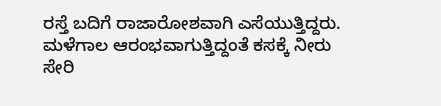ರಸ್ತೆ ಬದಿಗೆ ರಾಜಾರೋಶವಾಗಿ ಎಸೆಯುತ್ತಿದ್ದರು. ಮಳೆಗಾಲ ಆರಂಭವಾಗುತ್ತಿದ್ದಂತೆ ಕಸಕ್ಕೆ ನೀರು ಸೇರಿ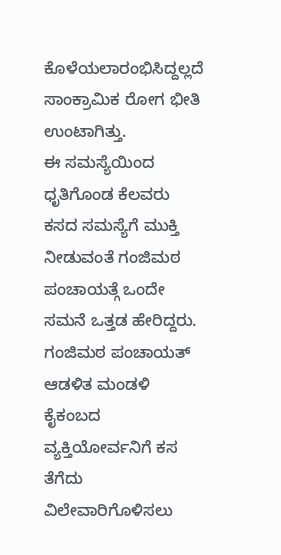ಕೊಳೆಯಲಾರಂಭಿಸಿದ್ದಲ್ಲದೆ ಸಾಂಕ್ರಾಮಿಕ ರೋಗ ಭೀತಿ ಉಂಟಾಗಿತ್ತು.
ಈ ಸಮಸ್ಯೆಯಿಂದ ಧೃತಿಗೊಂಡ ಕೆಲವರು ಕಸದ ಸಮಸ್ಯೆಗೆ ಮುಕ್ತಿ ನೀಡುವಂತೆ ಗಂಜಿಮಠ ಪಂಚಾಯತ್ಗೆ ಒಂದೇ ಸಮನೆ ಒತ್ತಡ ಹೇರಿದ್ದರು. ಗಂಜಿಮಠ ಪಂಚಾಯತ್ ಆಡಳಿತ ಮಂಡಳಿ ಕೈಕಂಬದ ವ್ಯಕ್ತಿಯೋರ್ವನಿಗೆ ಕಸ ತೆಗೆದು ವಿಲೇವಾರಿಗೊಳಿಸಲು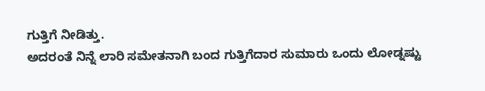ಗುತ್ತಿಗೆ ನೀಡಿತ್ತು.
ಅದರಂತೆ ನಿನ್ನೆ ಲಾರಿ ಸಮೇತನಾಗಿ ಬಂದ ಗುತ್ತಿಗೆದಾರ ಸುಮಾರು ಒಂದು ಲೋಡ್ನಷ್ಟು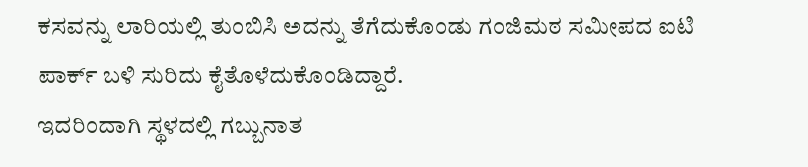ಕಸವನ್ನು ಲಾರಿಯಲ್ಲಿ ತುಂಬಿಸಿ ಅದನ್ನು ತೆಗೆದುಕೊಂಡು ಗಂಜಿಮಠ ಸಮೀಪದ ಐಟಿ ಪಾರ್ಕ್ ಬಳಿ ಸುರಿದು ಕೈತೊಳೆದುಕೊಂಡಿದ್ದಾರೆ.
ಇದರಿಂದಾಗಿ ಸ್ಥಳದಲ್ಲಿ ಗಬ್ಬುನಾತ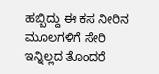ಹಬ್ಬಿದ್ದು ಈ ಕಸ ನೀರಿನ ಮೂಲಗಳಿಗೆ ಸೇರಿ ಇನ್ನಿಲ್ಲದ ತೊಂದರೆ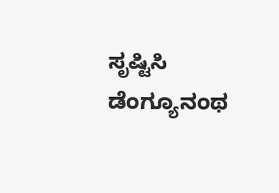ಸೃಷ್ಟಿಸಿ ಡೆಂಗ್ಯೂನಂಥ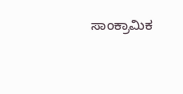ಸಾಂಕ್ರಾಮಿಕ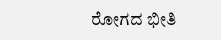ರೋಗದ ಭೀತಿ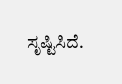ಸೃಷ್ಟಿಸಿದೆ.